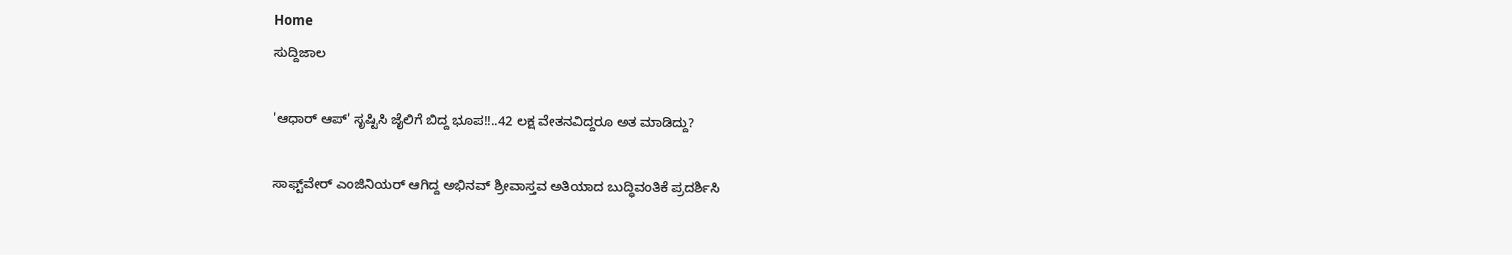Home
ಸುದ್ದಿಜಾಲ

'ಆಧಾರ್ ಆಪ್‌' ಸೃಷ್ಟಿಸಿ ಜೈಲಿಗೆ ಬಿದ್ದ ಭೂಪ!!..42 ಲಕ್ಷ ವೇತನವಿದ್ದರೂ ಅತ ಮಾಡಿದ್ದು?

ಸಾಫ್ಟ್‌ವೇರ್ ಎಂಜಿನಿಯರ್ ಆಗಿದ್ದ ಅಭಿನವ್ ಶ್ರೀವಾಸ್ತವ ಅತಿಯಾದ ಬುದ್ಧಿವಂತಿಕೆ ಪ್ರದರ್ಶಿಸಿ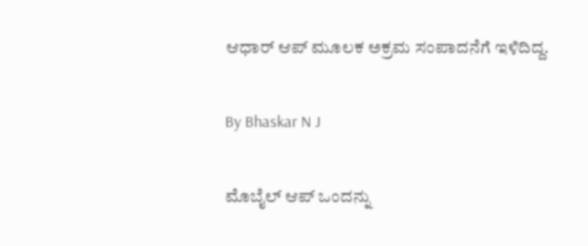ಆಧಾರ್ ಆಪ್‌ ಮೂಲಕ ಅಕ್ರಮ ಸಂಪಾದನೆಗೆ ಇಳಿದಿದ್ದ.

By Bhaskar N J

ಮೊಬೈಲ್ ಆಪ್ ಒಂದನ್ನು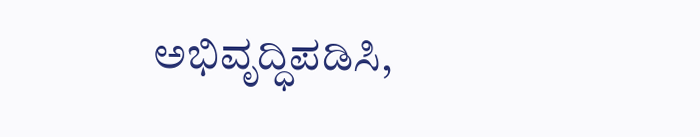ಅಭಿವೃದ್ಧಿಪಡಿಸಿ,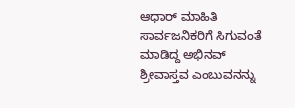ಆಧಾರ್ ಮಾಹಿತಿ ಸಾರ್ವಜನಿಕರಿಗೆ ಸಿಗುವಂತೆ ಮಾಡಿದ್ದ ಅಭಿನವ್ ಶ್ರೀವಾಸ್ತವ ಎಂಬುವನನ್ನು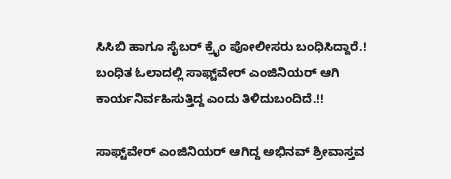ಸಿಸಿಬಿ ಹಾಗೂ ಸೈಬರ್ ಕ್ರೈಂ ಪೋಲೀಸರು ಬಂಧಿಸಿದ್ದಾರೆ.! ಬಂಧಿತ ಓಲಾದಲ್ಲಿ ಸಾಫ್ಟ್‌ವೇರ್ ಎಂಜಿನಿಯರ್ ಆಗಿ ಕಾರ್ಯನಿರ್ವಹಿಸುತ್ತಿದ್ದ ಎಂದು ತಿಳಿದುಬಂದಿದೆ.!!

ಸಾಫ್ಟ್‌ವೇರ್ ಎಂಜಿನಿಯರ್ ಆಗಿದ್ದ ಅಭಿನವ್ ಶ್ರೀವಾಸ್ತವ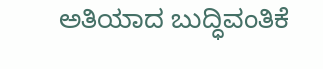ಅತಿಯಾದ ಬುದ್ಧಿವಂತಿಕೆ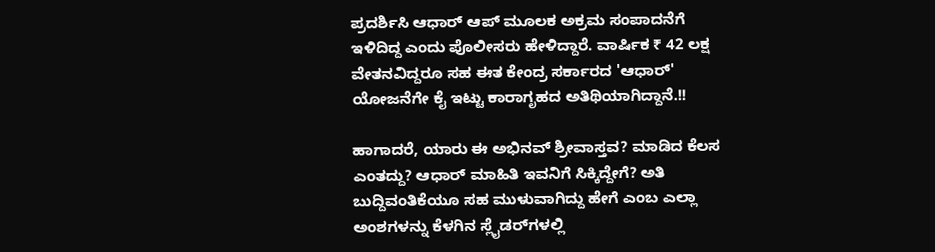ಪ್ರದರ್ಶಿಸಿ ಆಧಾರ್ ಆಪ್‌ ಮೂಲಕ ಅಕ್ರಮ ಸಂಪಾದನೆಗೆ ಇಳಿದಿದ್ದ ಎಂದು ಪೊಲೀಸರು ಹೇಳಿದ್ದಾರೆ. ವಾರ್ಷಿಕ ₹ 42 ಲಕ್ಷ ವೇತನವಿದ್ದರೂ ಸಹ ಈತ ಕೇಂದ್ರ ಸರ್ಕಾರದ 'ಆಧಾರ್' ಯೋಜನೆಗೇ ಕೈ ಇಟ್ಟು ಕಾರಾಗೃಹದ ಅತಿಥಿಯಾಗಿದ್ದಾನೆ.!!

ಹಾಗಾದರೆ, ಯಾರು ಈ ಅಭಿನವ್ ಶ್ರೀವಾಸ್ತವ? ಮಾಡಿದ ಕೆಲಸ ಎಂತದ್ದು? ಆಧಾರ್ ಮಾಹಿತಿ ಇವನಿಗೆ ಸಿಕ್ಕಿದ್ದೇಗೆ? ಅತಿ ಬುದ್ದಿವಂತಿಕೆಯೂ ಸಹ ಮುಳುವಾಗಿದ್ದು ಹೇಗೆ ಎಂಬ ಎಲ್ಲಾ ಅಂಶಗಳನ್ನು ಕೆಳಗಿನ ಸ್ಲೈಡರ್‌ಗಳಲ್ಲಿ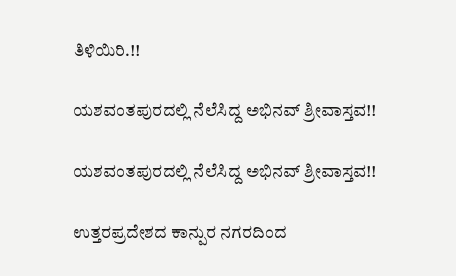ತಿಳಿಯಿರಿ.!!

ಯಶವಂತಪುರದಲ್ಲಿ ನೆಲೆಸಿದ್ದ ಅಭಿನವ್ ಶ್ರೀವಾಸ್ತವ!!

ಯಶವಂತಪುರದಲ್ಲಿ ನೆಲೆಸಿದ್ದ ಅಭಿನವ್ ಶ್ರೀವಾಸ್ತವ!!

ಉತ್ತರಪ್ರದೇಶದ ಕಾನ್ಪುರ ನಗರದಿಂದ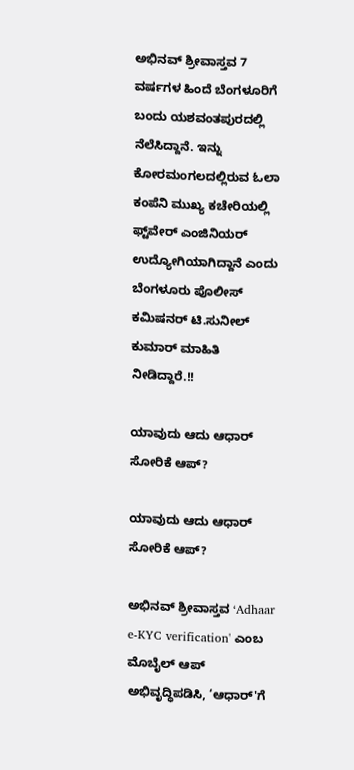ಅಭಿನವ್ ಶ್ರೀವಾಸ್ತವ 7 ವರ್ಷಗಳ ಹಿಂದೆ ಬೆಂಗಳೂರಿಗೆ ಬಂದು ಯಶವಂತಪುರದಲ್ಲಿ ನೆಲೆಸಿದ್ದಾನೆ. ಇನ್ನು ಕೋರಮಂಗಲದಲ್ಲಿರುವ ಓಲಾ ಕಂಪೆನಿ ಮುಖ್ಯ ಕಚೇರಿಯಲ್ಲಿ ಫ್ಟ್‌ವೇರ್ ಎಂಜಿನಿಯರ್ ಉದ್ಯೋಗಿಯಾಗಿದ್ದಾನೆ ಎಂದು ಬೆಂಗಳೂರು ಪೊಲೀಸ್ ಕಮಿಷನರ್ ಟಿ.ಸುನೀಲ್ ಕುಮಾರ್ ಮಾಹಿತಿ ನೀಡಿದ್ದಾರೆ.!!

ಯಾವುದು ಆದು ಆಧಾರ್ ಸೋರಿಕೆ ಆಪ್?

ಯಾವುದು ಆದು ಆಧಾರ್ ಸೋರಿಕೆ ಆಪ್?

ಅಭಿನವ್ ಶ್ರೀವಾಸ್ತವ ‘Adhaar e-KYC verification' ಎಂಬ ಮೊಬೈಲ್ ಆಪ್ ಅಭಿವೃದ್ಧಿಪಡಿಸಿ, ‘ಆಧಾರ್'ಗೆ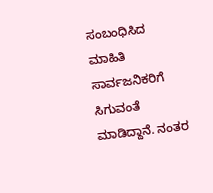ಸಂಬಂಧಿಸಿದ ಮಾಹಿತಿ ಸಾರ್ವಜನಿಕರಿಗೆ ಸಿಗುವಂತೆ ಮಾಡಿದ್ದಾನೆ. ನಂತರ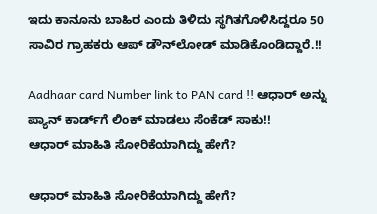ಇದು ಕಾನೂನು ಬಾಹಿರ ಎಂದು ತಿಳಿದು ಸ್ಥಗಿತಗೊಳಿಸಿದ್ದರೂ 50 ಸಾವಿರ ಗ್ರಾಹಕರು ಆಪ್ ಡೌನ್‌ಲೋಡ್ ಮಾಡಿಕೊಂಡಿದ್ದಾರೆ.!!

Aadhaar card Number link to PAN card !! ಆಧಾರ್ ಅನ್ನು ಪ್ಯಾನ್ ಕಾರ್ಡ್‌ಗೆ ಲಿಂಕ್ ಮಾಡಲು ಸೆಂಕೆಡ್ ಸಾಕು!!
ಆಧಾರ್ ಮಾಹಿತಿ ಸೋರಿಕೆಯಾಗಿದ್ದು ಹೇಗೆ?

ಆಧಾರ್ ಮಾಹಿತಿ ಸೋರಿಕೆಯಾಗಿದ್ದು ಹೇಗೆ?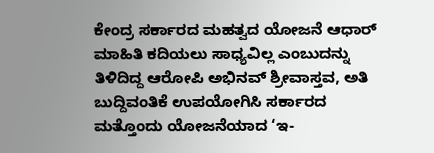ಕೇಂದ್ರ ಸರ್ಕಾರದ ಮಹತ್ವದ ಯೋಜನೆ ಆಧಾರ್ ಮಾಹಿತಿ ಕದಿಯಲು ಸಾಧ್ಯವಿಲ್ಲ ಎಂಬುದನ್ನು ತಿಳಿದಿದ್ದ ಆರೋಪಿ ಅಭಿನವ್ ಶ್ರೀವಾಸ್ತವ, ಅತಿ ಬುದ್ದಿವಂತಿಕೆ ಉಪಯೋಗಿಸಿ ಸರ್ಕಾರದ ಮತ್ತೊಂದು ಯೋಜನೆಯಾದ ‘ಇ-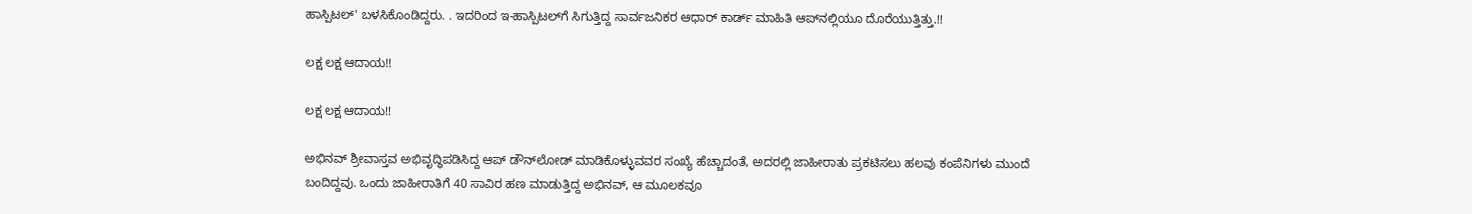ಹಾಸ್ಪಿಟಲ್' ಬಳಸಿಕೊಂಡಿದ್ದರು. . ಇದರಿಂದ ಇ-ಹಾಸ್ಪಿಟಲ್‌ಗೆ ಸಿಗುತ್ತಿದ್ದ ಸಾರ್ವಜನಿಕರ ಆಧಾರ್ ಕಾರ್ಡ್ ಮಾಹಿತಿ ಆಪ್‌ನಲ್ಲಿಯೂ ದೊರೆಯುತ್ತಿತ್ತು.!!

ಲಕ್ಷ ಲಕ್ಷ ಆದಾಯ!!

ಲಕ್ಷ ಲಕ್ಷ ಆದಾಯ!!

ಅಭಿನವ್ ಶ್ರೀವಾಸ್ತವ ಅಭಿವೃದ್ಧಿಪಡಿಸಿದ್ದ ಆಪ್‌ ಡೌನ್‌ಲೋಡ್ ಮಾಡಿಕೊಳ್ಳುವವರ ಸಂಖ್ಯೆ ಹೆಚ್ಚಾದಂತೆ, ಅದರಲ್ಲಿ ಜಾಹೀರಾತು ಪ್ರಕಟಿಸಲು ಹಲವು ಕಂಪೆನಿಗಳು ಮುಂದೆ ಬಂದಿದ್ದವು. ಒಂದು ಜಾಹೀರಾತಿಗೆ 40 ಸಾವಿರ ಹಣ ಮಾಡುತ್ತಿದ್ದ ಅಭಿನವ್, ಆ ಮೂಲಕವೂ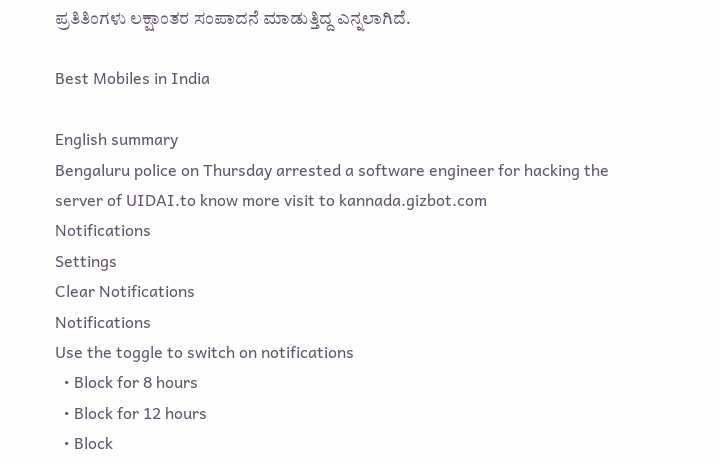ಪ್ರತಿತಿಂಗಳು ಲಕ್ಷಾಂತರ ಸಂಪಾದನೆ ಮಾಡುತ್ತಿದ್ದ ಎನ್ನಲಾಗಿದೆ.

Best Mobiles in India

English summary
Bengaluru police on Thursday arrested a software engineer for hacking the server of UIDAI.to know more visit to kannada.gizbot.com
Notifications
Settings
Clear Notifications
Notifications
Use the toggle to switch on notifications
  • Block for 8 hours
  • Block for 12 hours
  • Block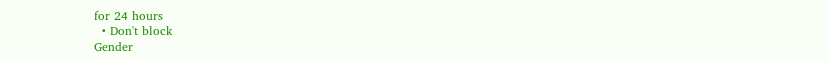for 24 hours
  • Don't block
Gender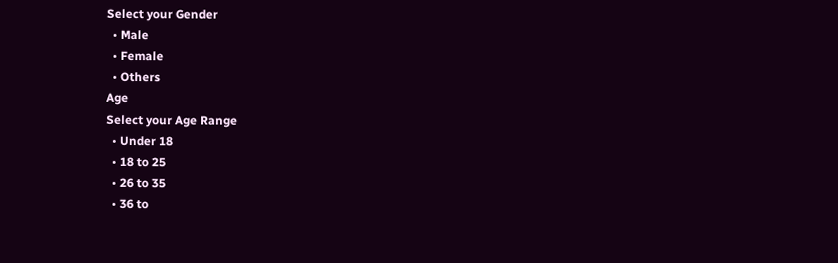Select your Gender
  • Male
  • Female
  • Others
Age
Select your Age Range
  • Under 18
  • 18 to 25
  • 26 to 35
  • 36 to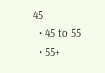45
  • 45 to 55
  • 55+